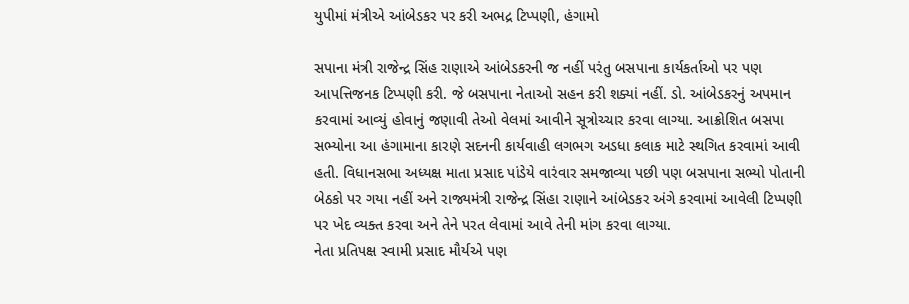યુપીમાં મંત્રીએ આંબેડકર પર કરી અભદ્ર ટિપ્પણી, હંગામો

સપાના મંત્રી રાજેન્દ્ર સિંહ રાણાએ આંબેડકરની જ નહીં પરંતુ બસપાના કાર્યકર્તાઓ પર પણ આપત્તિજનક ટિપ્પણી કરી. જે બસપાના નેતાઓ સહન કરી શક્યાં નહીં. ડો. આંબેડકરનું અપમાન કરવામાં આવ્યું હોવાનું જણાવી તેઓ વેલમાં આવીને સૂત્રોચ્ચાર કરવા લાગ્યા. આક્રોશિત બસપા સભ્યોના આ હંગામાના કારણે સદનની કાર્યવાહી લગભગ અડધા કલાક માટે સ્થગિત કરવામાં આવી હતી. વિધાનસભા અધ્યક્ષ માતા પ્રસાદ પાંડેયે વારંવાર સમજાવ્યા પછી પણ બસપાના સભ્યો પોતાની બેઠકો પર ગયા નહીં અને રાજ્યમંત્રી રાજેન્દ્ર સિંહા રાણાને આંબેડકર અંગે કરવામાં આવેલી ટિપ્પણી પર ખેદ વ્યક્ત કરવા અને તેને પરત લેવામાં આવે તેની માંગ કરવા લાગ્યા.
નેતા પ્રતિપક્ષ સ્વામી પ્રસાદ મૌર્યએ પણ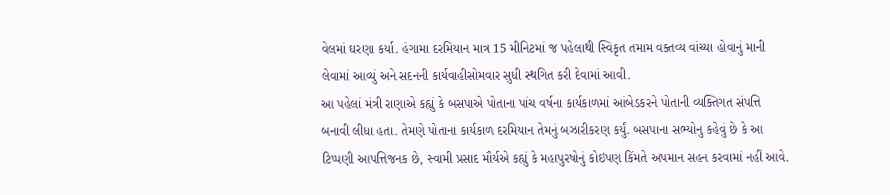વેલમાં ઘરણા કર્યા. હંગામા દરમિયાન માત્ર 15 મીનિટમાં જ પહેલાથી સ્વિકૃત તમામ વક્તવ્ય વાંચ્યા હોવાનું માની લેવામાં આવ્યું અને સદનની કાર્યવાહીસોમવાર સુધી સ્થગિત કરી દેવામાં આવી.
આ પહેલાં મંત્રી રાણાએ કહ્યું કે બસપાએ પોતાના પાંચ વર્ષના કાર્યકાળમાં આંબેડકરને પોતાની વ્યક્તિગત સંપત્તિ બનાવી લીધા હતા. તેમણે પોતાના કાર્યકાળ દરમિયાન તેમનું બઝારીકરણ કર્યું. બસપાના સભ્યોનુ કહેવું છે કે આ ટિપ્પણી આપત્તિજનક છે, સ્વામી પ્રસાદ મૌર્યએ કહ્યું કે મહાપુરષોનું કોઇપણ કિંમતે અપમાન સહન કરવામાં નહીં આવે.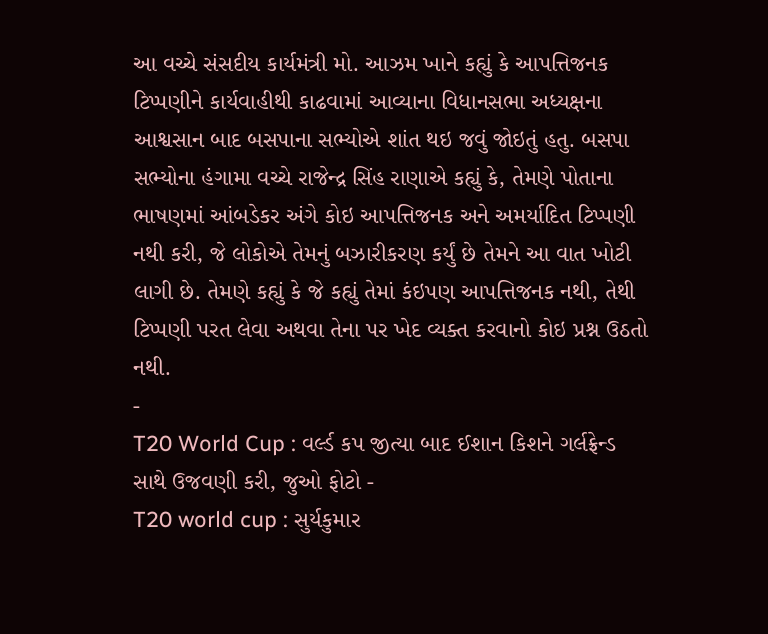આ વચ્ચે સંસદીય કાર્યમંત્રી મો. આઝમ ખાને કહ્યું કે આપત્તિજનક ટિપ્પણીને કાર્યવાહીથી કાઢવામાં આવ્યાના વિધાનસભા અધ્યક્ષના આશ્વસાન બાદ બસપાના સભ્યોએ શાંત થઇ જવું જોઇતું હતુ. બસપા સભ્યોના હંગામા વચ્ચે રાજેન્દ્ર સિંહ રાણાએ કહ્યું કે, તેમણે પોતાના ભાષણમાં આંબડેકર અંગે કોઇ આપત્તિજનક અને અમર્યાદિત ટિપ્પણી નથી કરી, જે લોકોએ તેમનું બઝારીકરણ કર્યું છે તેમને આ વાત ખોટી લાગી છે. તેમણે કહ્યું કે જે કહ્યું તેમાં કંઇપણ આપત્તિજનક નથી, તેથી ટિપ્પણી પરત લેવા અથવા તેના પર ખેદ વ્યક્ત કરવાનો કોઇ પ્રશ્ન ઉઠતો નથી.
-
T20 World Cup : વર્લ્ડ કપ જીત્યા બાદ ઈશાન કિશને ગર્લફ્રેન્ડ સાથે ઉજવણી કરી, જુઓ ફોટો -
T20 world cup : સુર્યકુમાર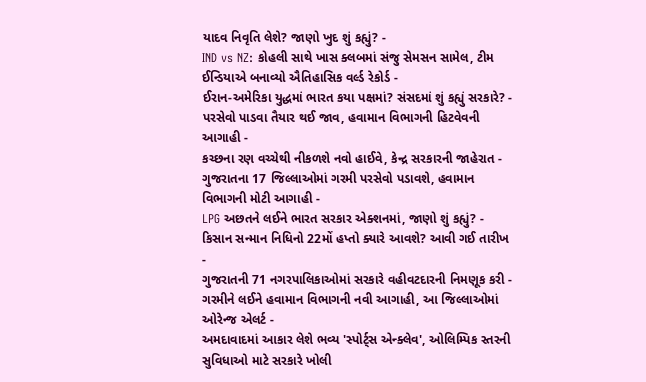યાદવ નિવૃતિ લેશે? જાણો ખુદ શું કહ્યું? -
IND vs NZ: કોહલી સાથે ખાસ ક્લબમાં સંજુ સેમસન સામેલ, ટીમ ઈન્ડિયાએ બનાવ્યો ઐતિહાસિક વર્લ્ડ રેકોર્ડ -
ઈરાન-અમેરિકા યુદ્ધમાં ભારત કયા પક્ષમાં? સંસદમાં શું કહ્યું સરકારે? -
પરસેવો પાડવા તૈયાર થઈ જાવ, હવામાન વિભાગની હિટવેવની આગાહી -
કચ્છના રણ વચ્ચેથી નીકળશે નવો હાઈવે, કેન્દ્ર સરકારની જાહેરાત -
ગુજરાતના 17 જિલ્લાઓમાં ગરમી પરસેવો પડાવશે, હવામાન વિભાગની મોટી આગાહી -
LPG અછતને લઈને ભારત સરકાર એક્શનમાં, જાણો શું કહ્યું? -
કિસાન સન્માન નિધિનો 22મોં હપ્તો ક્યારે આવશે? આવી ગઈ તારીખ -
ગુજરાતની 71 નગરપાલિકાઓમાં સરકારે વહીવટદારની નિમણૂક કરી -
ગરમીને લઈને હવામાન વિભાગની નવી આગાહી, આ જિલ્લાઓમાં ઓરેન્જ એલર્ટ -
અમદાવાદમાં આકાર લેશે ભવ્ય 'સ્પોર્ટ્સ એન્ક્લેવ', ઓલિમ્પિક સ્તરની સુવિધાઓ માટે સરકારે ખોલી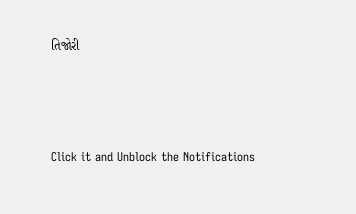તિજોરી




Click it and Unblock the Notifications